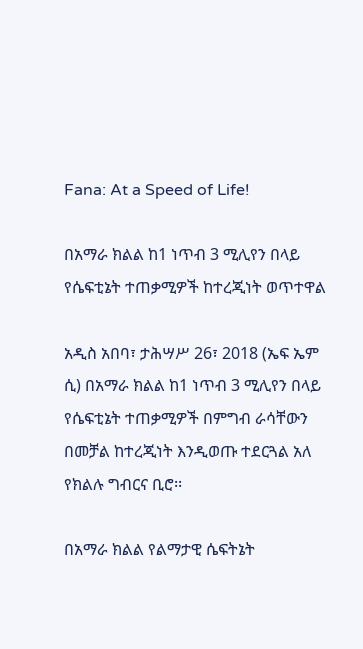Fana: At a Speed of Life!

በአማራ ክልል ከ1 ነጥብ 3 ሚሊየን በላይ የሴፍቲኔት ተጠቃሚዎች ከተረጂነት ወጥተዋል

አዲስ አበባ፣ ታሕሣሥ 26፣ 2018 (ኤፍ ኤም ሲ) በአማራ ክልል ከ1 ነጥብ 3 ሚሊየን በላይ የሴፍቲኔት ተጠቃሚዎች በምግብ ራሳቸውን በመቻል ከተረጂነት እንዲወጡ ተደርጓል አለ የክልሉ ግብርና ቢሮ፡፡

በአማራ ክልል የልማታዊ ሴፍትኔት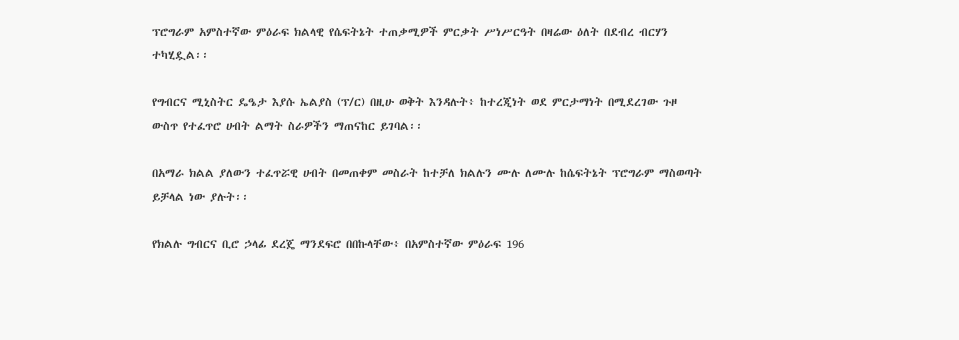ፕሮግራም አምስተኛው ምዕራፍ ክልላዊ የሴፍትኔት ተጠቃሚዎች ምርቃት ሥነሥርዓት በዛሬው ዕለት በደብረ ብርሃን ተካሂዷል፡፡

የግብርና ሚኒስትር ዴዔታ እያሱ ኤልያስ (ፕ/ር) በዚሁ ወቅት እንዳሉት፥ ከተረጂነት ወደ ምርታማነት በሚደረገው ጉዞ ውስጥ የተፈጥሮ ሀብት ልማት ስራዎችን ማጠናከር ይገባል፡፡

በአማራ ክልል ያለውን ተፈጥሯዊ ሀብት በመጠቀም መስራት ከተቻለ ክልሉን ሙሉ ለሙሉ ከሴፍትኔት ፕሮግራም ማስወጣት ይቻላል ነው ያሉት፡፡

የክልሉ ግብርና ቢሮ ኃላፊ ደረጄ ማንደፍሮ በበኩላቸው፥ በአምስተኛው ምዕራፍ 196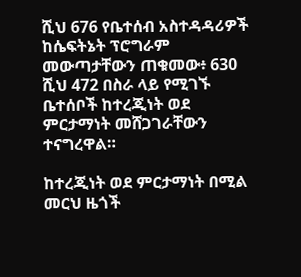ሺህ 676 የቤተሰብ አስተዳዳሪዎች ከሴፍትኔት ፕሮግራም መውጣታቸውን ጠቁመው፥ 630 ሺህ 472 በስራ ላይ የሚገኙ ቤተሰቦች ከተረጂነት ወደ ምርታማነት መሸጋገራቸውን ተናግረዋል።

ከተረጂነት ወደ ምርታማነት በሚል መርህ ዜጎች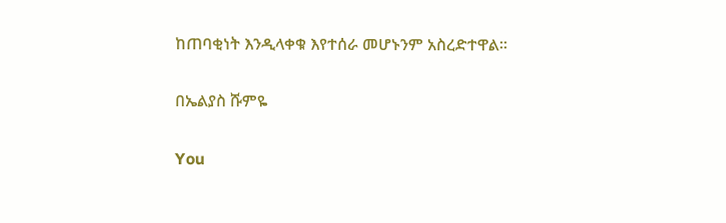ከጠባቂነት እንዲላቀቁ እየተሰራ መሆኑንም አስረድተዋል፡፡

በኤልያስ ሹምዬ

You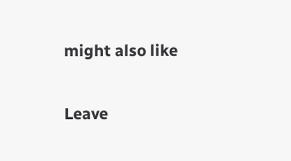might also like

Leave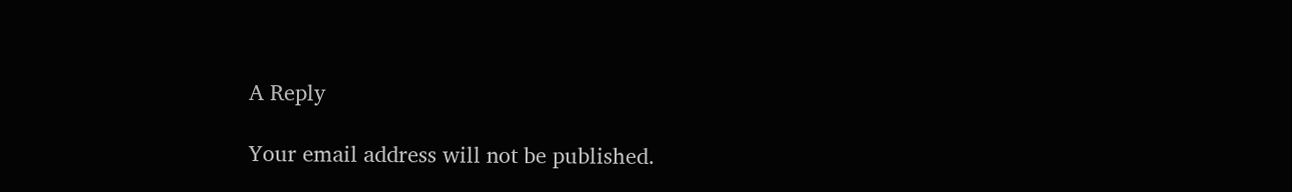A Reply

Your email address will not be published.